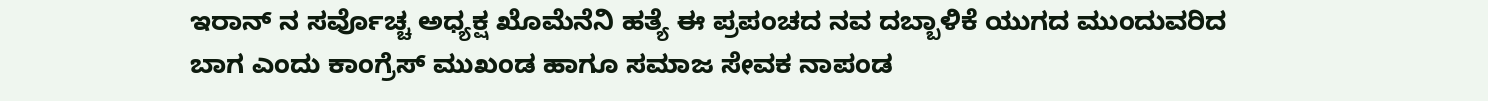ಇರಾನ್ ನ ಸರ್ವೊಚ್ಚ ಅಧ್ಯಕ್ಷ ಖೊಮೆನೆನಿ ಹತ್ಯೆ ಈ ಪ್ರಪಂಚದ ನವ ದಬ್ಬಾಳಿಕೆ ಯುಗದ ಮುಂದುವರಿದ ಬಾಗ ಎಂದು ಕಾಂಗ್ರೆಸ್ ಮುಖಂಡ ಹಾಗೂ ಸಮಾಜ ಸೇವಕ ನಾಪಂಡ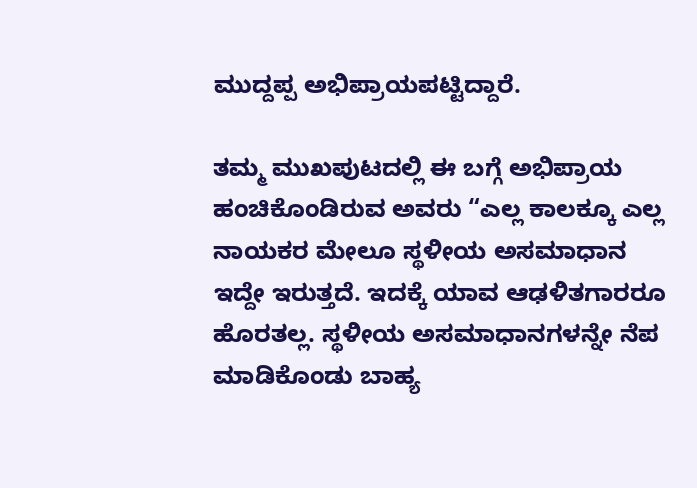ಮುದ್ದಪ್ಪ ಅಭಿಪ್ರಾಯಪಟ್ಟಿದ್ದಾರೆ.

ತಮ್ಮ ಮುಖಪುಟದಲ್ಲಿ ಈ ಬಗ್ಗೆ ಅಭಿಪ್ರಾಯ ಹಂಚಿಕೊಂಡಿರುವ ಅವರು “ಎಲ್ಲ ಕಾಲಕ್ಕೂ ಎಲ್ಲ ನಾಯಕರ ಮೇಲೂ ಸ್ಥಳೀಯ ಅಸಮಾಧಾನ ಇದ್ದೇ ಇರುತ್ತದೆ. ಇದಕ್ಕೆ ಯಾವ ಆಢಳಿತಗಾರರೂ ಹೊರತಲ್ಲ. ಸ್ಥಳೀಯ ಅಸಮಾಧಾನಗಳನ್ನೇ ನೆಪ ಮಾಡಿಕೊಂಡು ಬಾಹ್ಯ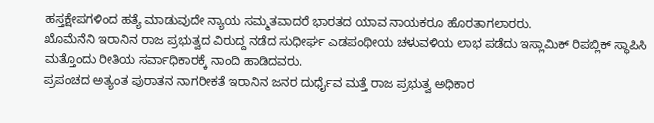ಹಸ್ತಕ್ಷೇಪಗಳಿಂದ ಹತ್ಯೆ ಮಾಡುವುದೇ ನ್ಯಾಯ ಸಮ್ಮತವಾದರೆ ಭಾರತದ ಯಾವ ನಾಯಕರೂ ಹೊರತಾಗಲಾರರು.
ಖೊಮೆನೆನಿ ಇರಾನಿನ ರಾಜ ಪ್ರಭುತ್ವದ ವಿರುದ್ದ ನಡೆದ ಸುಧೀರ್ಘ ಎಡಪಂಥೀಯ ಚಳುವಳಿಯ ಲಾಭ ಪಡೆದು ಇಸ್ಲಾಮಿಕ್ ರಿಪಬ್ಲಿಕ್ ಸ್ಥಾಪಿಸಿ ಮತ್ತೊಂದು ರೀತಿಯ ಸರ್ವಾಧಿಕಾರಕ್ಕೆ ನಾಂದಿ ಹಾಡಿದವರು.
ಪ್ರಪಂಚದ ಅತ್ಯಂತ ಪುರಾತನ ನಾಗರೀಕತೆ ಇರಾನಿನ ಜನರ ದುರ್ಧೈವ ಮತ್ತೆ ರಾಜ ಪ್ರಭುತ್ವ ಅಧಿಕಾರ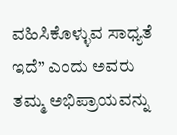ವಹಿಸಿಕೊಳ್ಳುವ ಸಾಧ್ಯತೆ ಇದೆ” ಎಂದು ಅವರು ತಮ್ಮ ಅಭಿಪ್ರಾಯವನ್ನು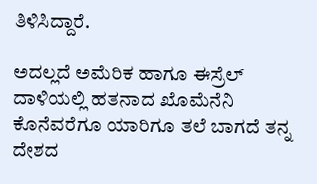ತಿಳಿಸಿದ್ದಾರೆ.

ಅದಲ್ಲದೆ ಅಮೆರಿಕ ಹಾಗೂ ಈಸ್ರೆಲ್ ದಾಳಿಯಲ್ಲಿ ಹತನಾದ ಖೊಮೆನೆನಿ ಕೊನೆವರೆಗೂ ಯಾರಿಗೂ ತಲೆ ಬಾಗದೆ ತನ್ನ ದೇಶದ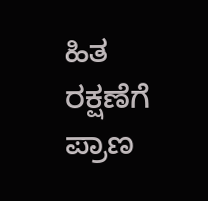ಹಿತ ರಕ್ಷಣೆಗೆ ಪ್ರಾಣ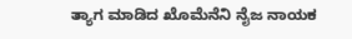ತ್ಯಾಗ ಮಾಡಿದ ಖೊಮೆನೆನಿ ನೈಜ ನಾಯಕ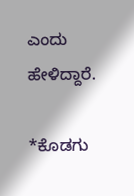ಎಂದು ಹೇಳಿದ್ದಾರೆ.

*ಕೊಡಗು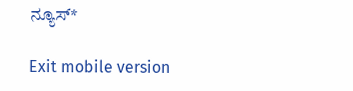ನ್ಯೂಸ್*

Exit mobile version